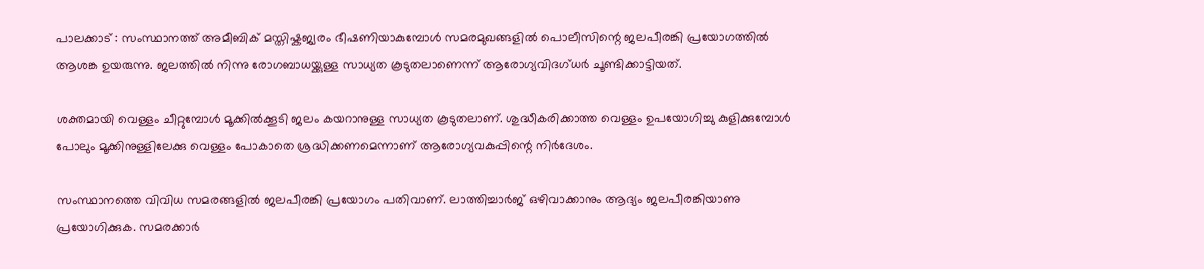പാലക്കാട് : സംസ്ഥാനത്ത് അമീബിക് മസ്തിഷ്കജ്വരം ഭീഷണിയാകുമ്പോൾ സമരമുഖങ്ങളിൽ പൊലീസിന്റെ ജലപീരങ്കി പ്രയോഗത്തിൽ ആശങ്ക ഉയരുന്നു. ജലത്തിൽ നിന്നു രോഗബാധയ്ക്കുള്ള സാധ്യത കൂടുതലാണെന്ന് ആരോഗ്യവിദഗ്ധർ ചൂണ്ടിക്കാട്ടിയത്.

ശക്തമായി വെള്ളം ചീറ്റുമ്പോൾ മൂക്കിൽക്കൂടി ജലം കയറാനുള്ള സാധ്യത കൂടുതലാണ്. ശുദ്ധീകരിക്കാത്ത വെള്ളം ഉപയോഗിച്ചു കുളിക്കുമ്പോൾ പോലും മൂക്കിനുള്ളിലേക്കു വെള്ളം പോകാതെ ശ്രദ്ധിക്കണമെന്നാണ് ആരോഗ്യവകുപ്പിന്റെ നിർദേശം.

സംസ്ഥാനത്തെ വിവിധ സമരങ്ങളിൽ ജലപീരങ്കി പ്രയോഗം പതിവാണ്. ലാത്തിച്ചാർജ് ഒഴിവാക്കാനും ആദ്യം ജലപീരങ്കിയാണു പ്രയോഗിക്കുക. സമരക്കാർ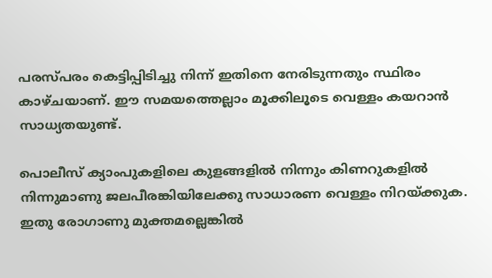പരസ്പരം കെട്ടിപ്പിടിച്ചു നിന്ന് ഇതിനെ നേരിടുന്നതും സ്ഥിരം കാഴ്ചയാണ്. ഈ സമയത്തെല്ലാം മൂക്കിലൂടെ വെള്ളം കയറാൻ സാധ്യതയുണ്ട്.

പൊലീസ് ക്യാംപുകളിലെ കുളങ്ങളിൽ നിന്നും കിണറുകളിൽ നിന്നുമാണു ജലപീരങ്കിയിലേക്കു സാധാരണ വെള്ളം നിറയ്ക്കുക. ഇതു രോഗാണു മുക്തമല്ലെങ്കിൽ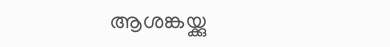ആശങ്കയ്ക്കു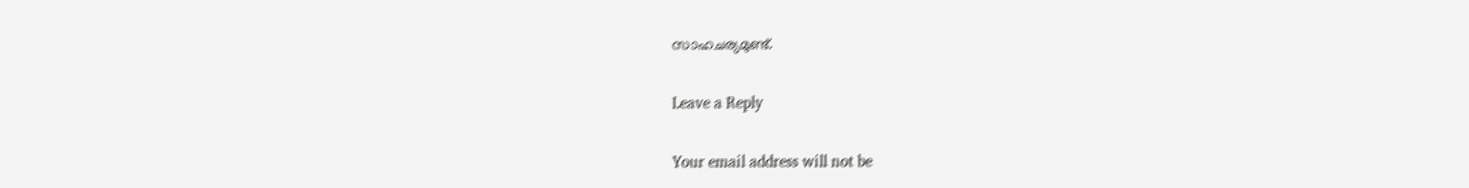സാഹചര്യമുണ്ട്.

Leave a Reply

Your email address will not be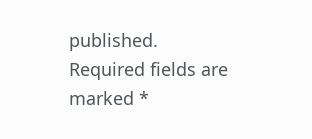published. Required fields are marked *